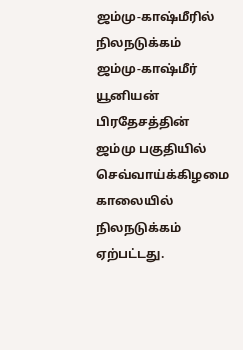ஜம்மு-காஷ்மீரில் நிலநடுக்கம்
ஜம்மு-காஷ்மீர் யூனியன் பிரதேசத்தின் ஜம்மு பகுதியில் செவ்வாய்க்கிழமை காலையில் நிலநடுக்கம் ஏற்பட்டது.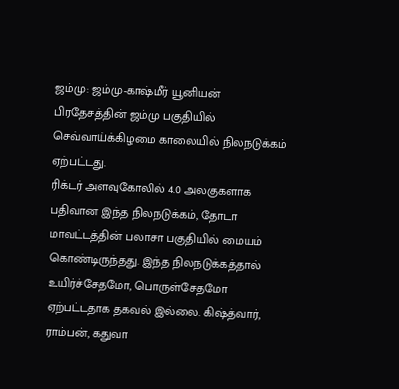ஜம்மு: ஜம்மு-காஷ்மீர் யூனியன் பிரதேசத்தின் ஜம்மு பகுதியில் செவ்வாய்க்கிழமை காலையில் நிலநடுக்கம் ஏற்பட்டது.
ரிக்டர் அளவுகோலில் 4.0 அலகுகளாக பதிவான இந்த நிலநடுக்கம், தோடா மாவட்டத்தின் பலாசா பகுதியில் மையம் கொண்டிருந்தது. இந்த நிலநடுக்கத்தால் உயிர்ச்சேதமோ, பொருள்சேதமோ ஏற்பட்டதாக தகவல் இல்லை. கிஷ்த்வார், ராம்பன், கதுவா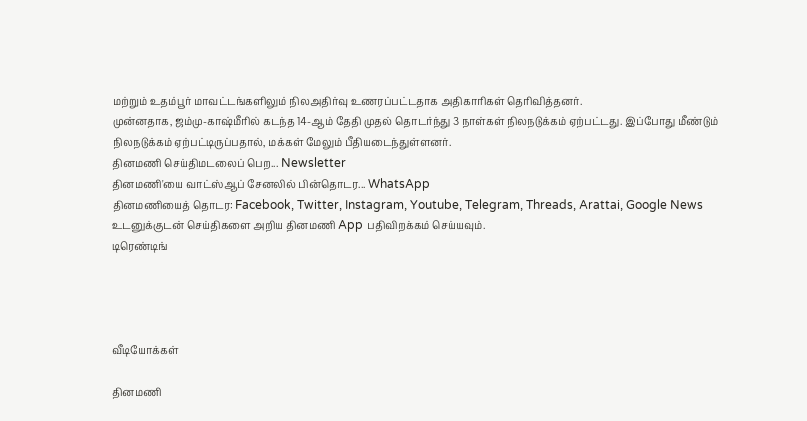மற்றும் உதம்பூர் மாவட்டங்களிலும் நிலஅதிர்வு உணரப்பட்டதாக அதிகாரிகள் தெரிவித்தனர்.
முன்னதாக, ஜம்மு-காஷ்மீரில் கடந்த 14-ஆம் தேதி முதல் தொடர்ந்து 3 நாள்கள் நிலநடுக்கம் ஏற்பட்டது. இப்போது மீண்டும் நிலநடுக்கம் ஏற்பட்டிருப்பதால், மக்கள் மேலும் பீதியடைந்துள்ளனர்.
தினமணி செய்திமடலைப் பெற... Newsletter
தினமணி'யை வாட்ஸ்ஆப் சேனலில் பின்தொடர... WhatsApp
தினமணியைத் தொடர: Facebook, Twitter, Instagram, Youtube, Telegram, Threads, Arattai, Google News
உடனுக்குடன் செய்திகளை அறிய தினமணி App பதிவிறக்கம் செய்யவும்.
டிரெண்டிங்




வீடியோக்கள்

தினமணி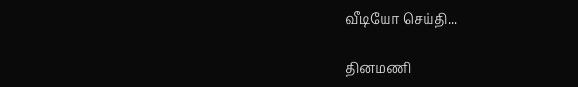வீடியோ செய்தி...

தினமணி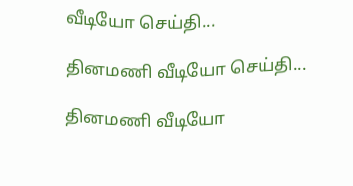வீடியோ செய்தி...

தினமணி வீடியோ செய்தி...

தினமணி வீடியோ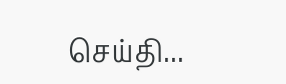செய்தி...